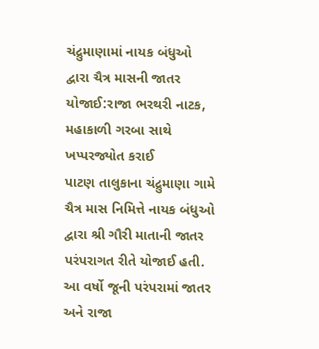ચંદ્રુમાણામાં નાયક બંધુઓ દ્વારા ચૈત્ર માસની જાતર યોજાઈ:રાજા ભરથરી નાટક, મહાકાળી ગરબા સાથે ખપ્પરજ્યોત કરાઈ
પાટણ તાલુકાના ચંદ્રુમાણા ગામે ચૈત્ર માસ નિમિત્તે નાયક બંધુઓ દ્વારા શ્રી ગૌરી માતાની જાતર પરંપરાગત રીતે યોજાઈ હતી. આ વર્ષો જૂની પરંપરામાં જાતર અને રાજા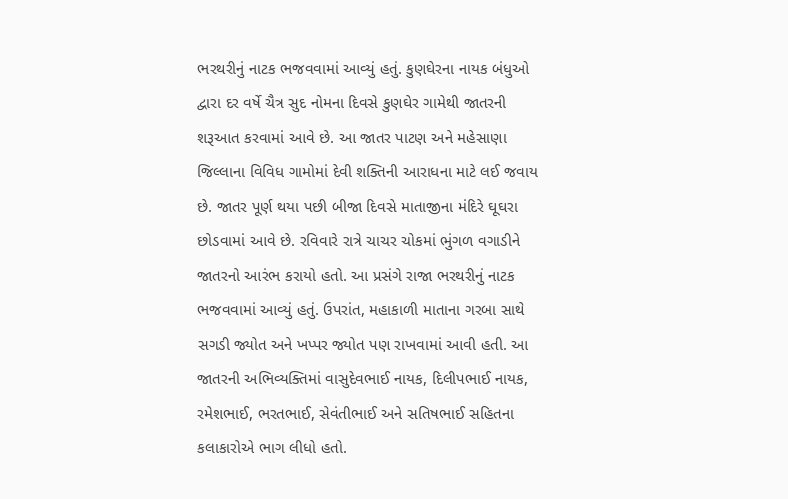ભરથરીનું નાટક ભજવવામાં આવ્યું હતું. કુણઘેરના નાયક બંધુઓ દ્વારા દર વર્ષે ચૈત્ર સુદ નોમના દિવસે કુણઘેર ગામેથી જાતરની શરૂઆત કરવામાં આવે છે. આ જાતર પાટણ અને મહેસાણા જિલ્લાના વિવિધ ગામોમાં દેવી શક્તિની આરાધના માટે લઈ જવાય છે. જાતર પૂર્ણ થયા પછી બીજા દિવસે માતાજીના મંદિરે ઘૂઘરા છોડવામાં આવે છે. રવિવારે રાત્રે ચાચર ચોકમાં ભુંગળ વગાડીને જાતરનો આરંભ કરાયો હતો. આ પ્રસંગે રાજા ભરથરીનું નાટક ભજવવામાં આવ્યું હતું. ઉપરાંત, મહાકાળી માતાના ગરબા સાથે સગડી જ્યોત અને ખપ્પર જ્યોત પણ રાખવામાં આવી હતી. આ જાતરની અભિવ્યક્તિમાં વાસુદેવભાઈ નાયક, દિલીપભાઈ નાયક, રમેશભાઈ, ભરતભાઈ, સેવંતીભાઈ અને સતિષભાઈ સહિતના કલાકારોએ ભાગ લીધો હતો.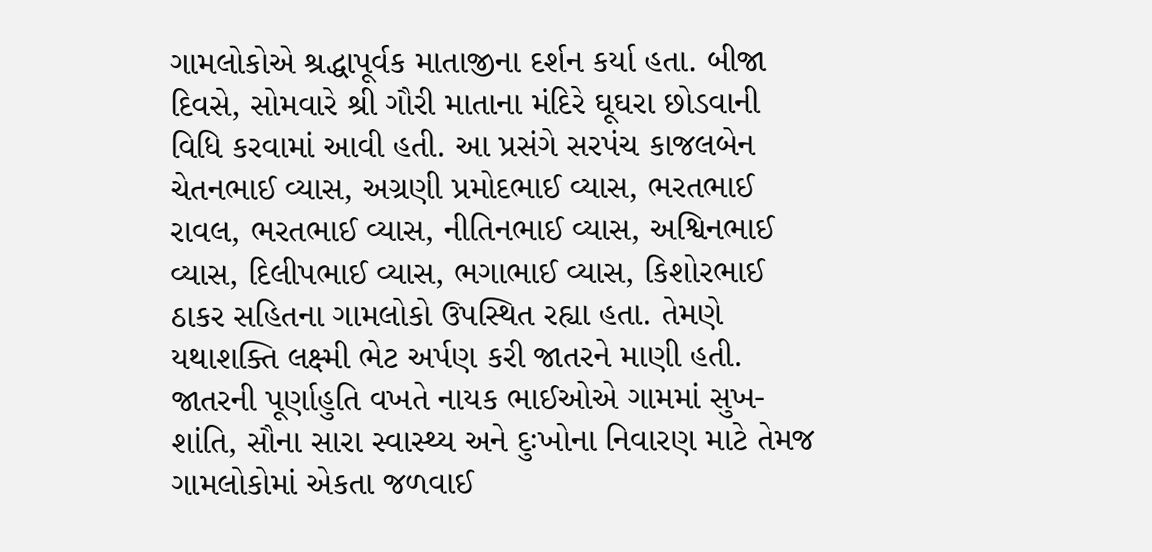ગામલોકોએ શ્રદ્ધાપૂર્વક માતાજીના દર્શન કર્યા હતા. બીજા દિવસે, સોમવારે શ્રી ગૌરી માતાના મંદિરે ઘૂઘરા છોડવાની વિધિ કરવામાં આવી હતી. આ પ્રસંગે સરપંચ કાજલબેન ચેતનભાઈ વ્યાસ, અગ્રણી પ્રમોદભાઈ વ્યાસ, ભરતભાઈ રાવલ, ભરતભાઈ વ્યાસ, નીતિનભાઈ વ્યાસ, અશ્વિનભાઈ વ્યાસ, દિલીપભાઈ વ્યાસ, ભગાભાઈ વ્યાસ, કિશોરભાઈ ઠાકર સહિતના ગામલોકો ઉપસ્થિત રહ્યા હતા. તેમણે યથાશક્તિ લક્ષ્મી ભેટ અર્પણ કરી જાતરને માણી હતી. જાતરની પૂર્ણાહુતિ વખતે નાયક ભાઈઓએ ગામમાં સુખ-શાંતિ, સૌના સારા સ્વાસ્થ્ય અને દુઃખોના નિવારણ માટે તેમજ ગામલોકોમાં એકતા જળવાઈ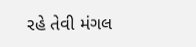રહે તેવી મંગલ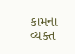કામના વ્યક્ત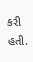કરી હતી.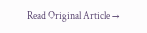Read Original Article →